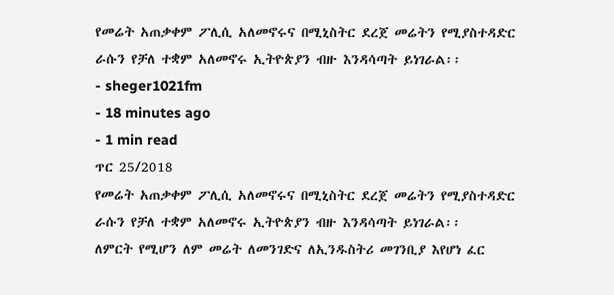የመሬት አጠቃቀም ፖሊሲ አለመኖሩና በሚኒስትር ደረጀ መሬትን የሚያስተዳድር ራሱን የቻለ ተቋም አለመኖሩ ኢትዮጵያን ብዙ እንዳሳጣት ይነገራል፡፡
- sheger1021fm
- 18 minutes ago
- 1 min read
ጥር 25/2018
የመሬት አጠቃቀም ፖሊሲ አለመኖሩና በሚኒስትር ደረጀ መሬትን የሚያስተዳድር ራሱን የቻለ ተቋም አለመኖሩ ኢትዮጵያን ብዙ እንዳሳጣት ይነገራል፡፡
ለምርት የሚሆን ለም መሬት ለመንገድና ለኢንዱስትሪ መገንቢያ እየሆነ ፈር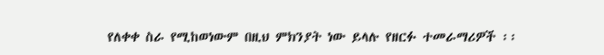የለቀቀ ስራ የሚከወነውም በዚህ ምክንያት ነው ይላሉ የዘርፉ ተመራማሪዎች ፡፡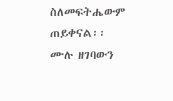ስለመፍትሔውም ጠይቀናል፡፡
ሙሉ ዘገባውን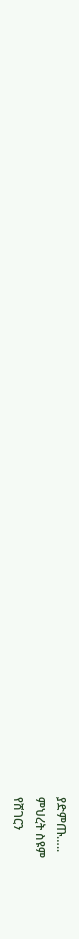ያድምጡ…..
ምህረት ስዩም
የሸገርን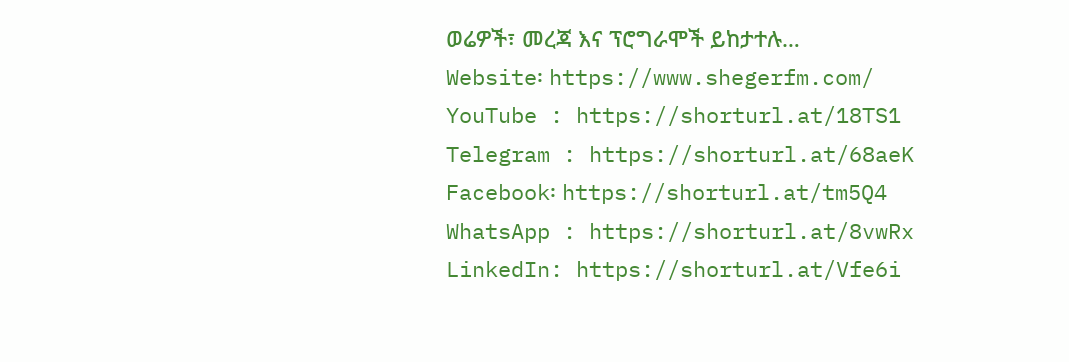ወሬዎች፣ መረጃ እና ፕሮግራሞች ይከታተሉ…
Website፡ https://www.shegerfm.com/
YouTube : https://shorturl.at/18TS1
Telegram : https://shorturl.at/68aeK
Facebook፡ https://shorturl.at/tm5Q4
WhatsApp : https://shorturl.at/8vwRx
LinkedIn: https://shorturl.at/Vfe6i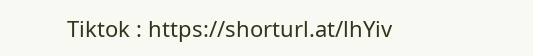Tiktok : https://shorturl.at/lhYiv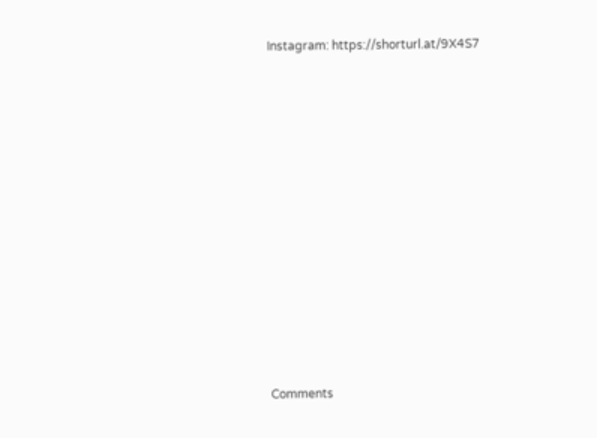Instagram: https://shorturl.at/9X4S7












Comments